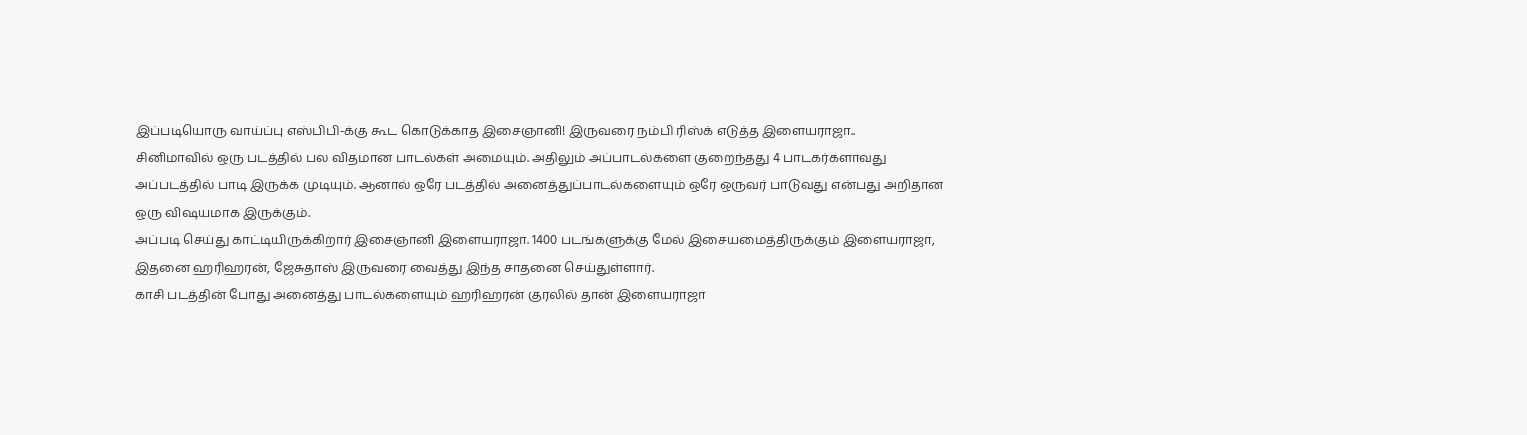இப்படியொரு வாய்ப்பு எஸ்பிபி-க்கு கூட கொடுக்காத இசைஞானி! இருவரை நம்பி ரிஸ்க் எடுத்த இளையராஜா..
சினிமாவில் ஒரு படத்தில் பல விதமான பாடல்கள் அமையும். அதிலும் அப்பாடல்களை குறைந்தது 4 பாடகர்களாவது அப்படத்தில் பாடி இருக்க முடியும். ஆனால் ஒரே படத்தில் அனைத்துப்பாடல்களையும் ஒரே ஒருவர் பாடுவது என்பது அறிதான ஒரு விஷயமாக இருக்கும்.
அப்படி செய்து காட்டியிருக்கிறார் இசைஞானி இளையராஜா. 1400 படங்களுக்கு மேல் இசையமைத்திருக்கும் இளையராஜா, இதனை ஹரிஹரன், ஜேசுதாஸ் இருவரை வைத்து இந்த சாதனை செய்துள்ளார்.
காசி படத்தின் போது அனைத்து பாடல்களையும் ஹரிஹரன் குரலில் தான் இளையராஜா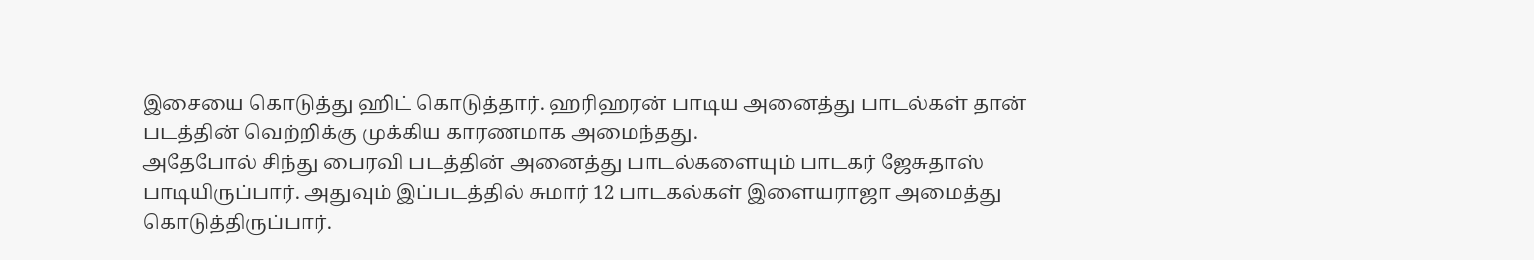இசையை கொடுத்து ஹிட் கொடுத்தார். ஹரிஹரன் பாடிய அனைத்து பாடல்கள் தான் படத்தின் வெற்றிக்கு முக்கிய காரணமாக அமைந்தது.
அதேபோல் சிந்து பைரவி படத்தின் அனைத்து பாடல்களையும் பாடகர் ஜேசுதாஸ் பாடியிருப்பார். அதுவும் இப்படத்தில் சுமார் 12 பாடகல்கள் இளையராஜா அமைத்து கொடுத்திருப்பார்.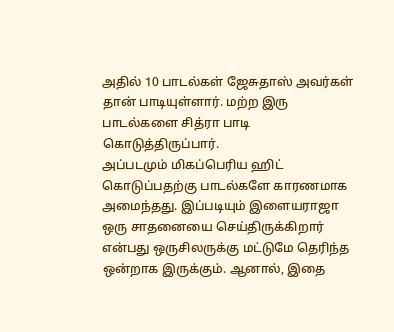அதில் 10 பாடல்கள் ஜேசுதாஸ் அவர்கள் தான் பாடியுள்ளார். மற்ற இரு பாடல்களை சித்ரா பாடி கொடுத்திருப்பார்.
அப்படமும் மிகப்பெரிய ஹிட் கொடுப்பதற்கு பாடல்களே காரணமாக அமைந்தது. இப்படியும் இளையராஜா ஒரு சாதனையை செய்திருக்கிறார் என்பது ஒருசிலருக்கு மட்டுமே தெரிந்த ஒன்றாக இருக்கும். ஆனால், இதை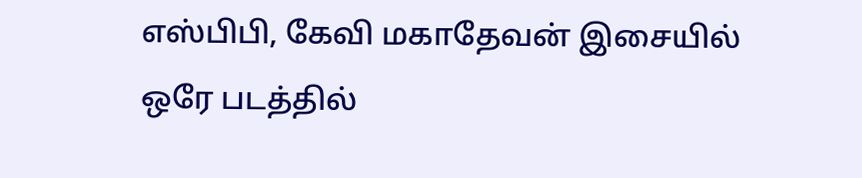எஸ்பிபி, கேவி மகாதேவன் இசையில் ஒரே படத்தில்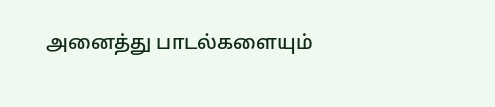அனைத்து பாடல்களையும்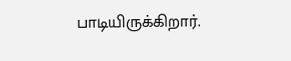பாடியிருக்கிறார்.